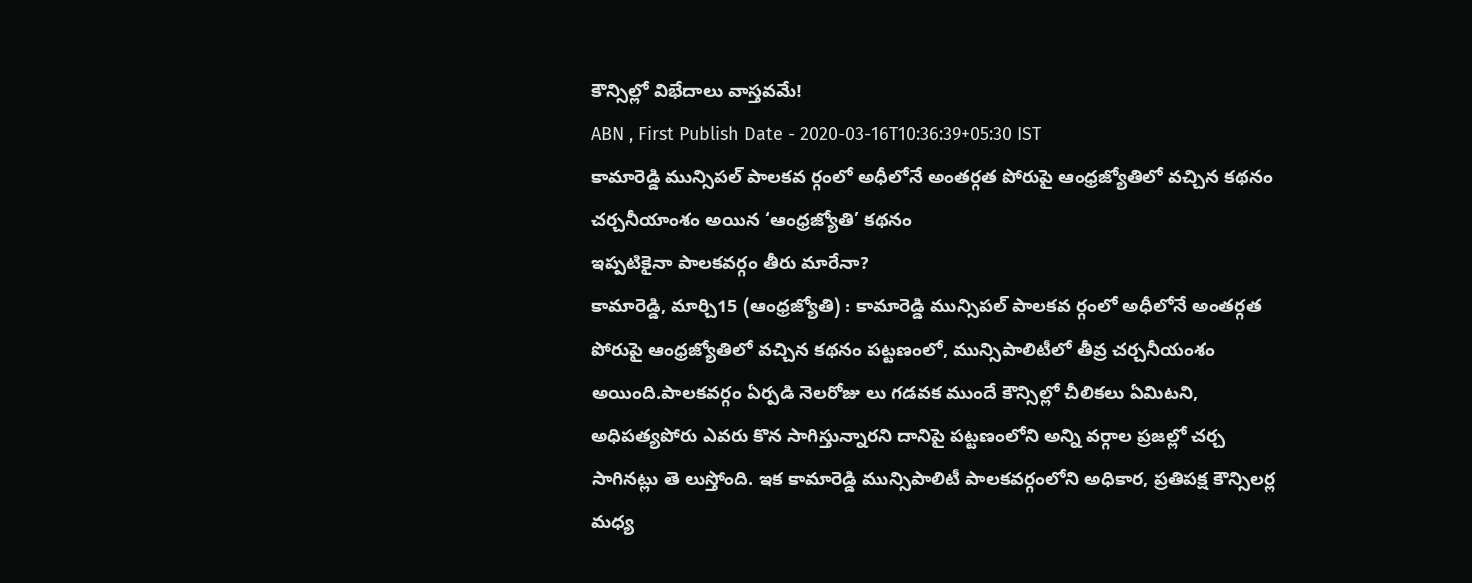కౌన్సిల్లో విభేదాలు వాస్తవమే!
ABN , First Publish Date - 2020-03-16T10:36:39+05:30 IST
కామారెడ్డి మున్సిపల్ పాలకవ ర్గంలో అధీలోనే అంతర్గత పోరుపై ఆంధ్రజ్యోతిలో వచ్చిన కథనం
చర్చనీయాంశం అయిన ‘ఆంధ్రజ్యోతి’ కథనం
ఇప్పటికైనా పాలకవర్గం తీరు మారేనా?
కామారెడ్డి, మార్చి15 (ఆంధ్రజ్యోతి) : కామారెడ్డి మున్సిపల్ పాలకవ ర్గంలో అధీలోనే అంతర్గత పోరుపై ఆంధ్రజ్యోతిలో వచ్చిన కథనం పట్టణంలో, మున్సిపాలిటీలో తీవ్ర చర్చనీయంశం అయింది.పాలకవర్గం ఏర్పడి నెలరోజు లు గడవక ముందే కౌన్సిల్లో చీలికలు ఏమిటని, అధిపత్యపోరు ఎవరు కొన సాగిస్తున్నారని దానిపై పట్టణంలోని అన్ని వర్గాల ప్రజల్లో చర్చ సాగినట్లు తె లుస్తోంది. ఇక కామారెడ్డి మున్సిపాలిటీ పాలకవర్గంలోని అధికార, ప్రతిపక్ష కౌన్సిలర్ల మధ్య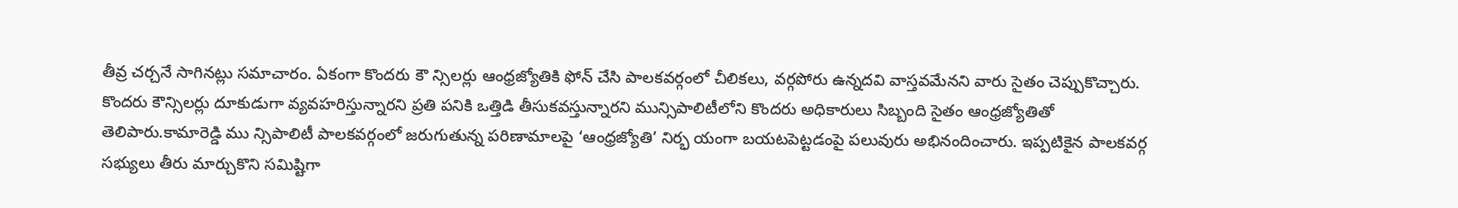తీవ్ర చర్చనే సాగినట్లు సమాచారం. ఏకంగా కొందరు కౌ న్సిలర్లు ఆంధ్రజ్యోతికి ఫోన్ చేసి పాలకవర్గంలో చీలికలు, వర్గపోరు ఉన్నదవి వాస్తవమేనని వారు సైతం చెప్పుకొచ్చారు.
కొందరు కౌన్సిలర్లు దూకుడుగా వ్యవహరిస్తున్నారని ప్రతి పనికి ఒత్తిడి తీసుకవస్తున్నారని మున్సిపాలిటీలోని కొందరు అధికారులు సిబ్బంది సైతం ఆంధ్రజ్యోతితో తెలిపారు.కామారెడ్డి ము న్సిపాలిటీ పాలకవర్గంలో జరుగుతున్న పరిణామాలపై ‘ఆంధ్రజ్యోతి’ నిర్భ యంగా బయటపెట్టడంపై పలువురు అభినందించారు. ఇప్పటికైన పాలకవర్గ సభ్యులు తీరు మార్చుకొని సమిష్టిగా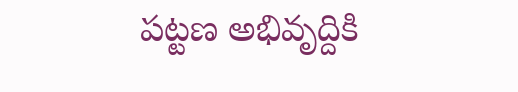పట్టణ అభివృద్దికి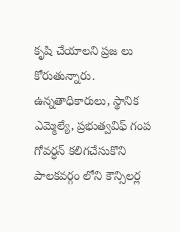కృషి చేయాలని ప్రజ లు కోరుతున్నారు. ఉన్నతాధికారులు, స్థానిక ఎమ్మెల్యే, ప్రభుత్వవిఫ్ గంప గోవర్ధన్ కలిగచేసుకొని పాలకవర్గం లోని కౌన్సిలర్ల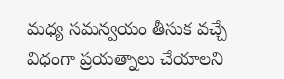మధ్య సమన్వయం తీసుక వచ్చే విధంగా ప్రయత్నాలు చేయాలని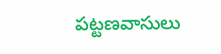పట్టణవాసులు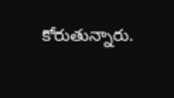కోరుతున్నారు.